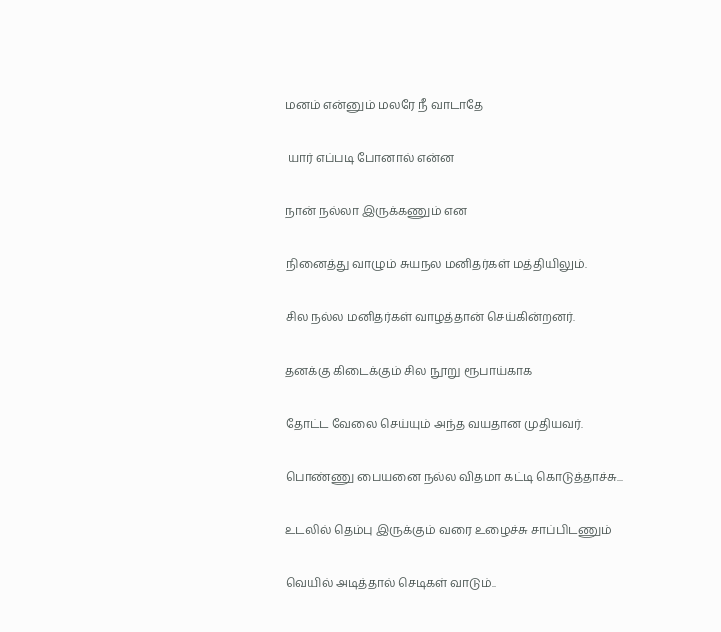மனம் என்னும் மலரே நீ வாடாதே

 யார் எப்படி போனால் என்ன

நான் நல்லா இருக்கணும் என

நினைத்து வாழும் சுயநல மனிதர்கள் மத்தியிலும்.

சில நல்ல மனிதர்கள் வாழத்தான் செய்கின்றனர்.

தனக்கு கிடைக்கும் சில நூறு ரூபாய்காக

தோட்ட வேலை செய்யும் அந்த வயதான முதியவர்.

பொண்ணு பையனை நல்ல விதமா கட்டி கொடுத்தாச்சு...

உடலில் தெம்பு இருக்கும் வரை உழைச்சு சாப்பிடணும்

வெயில் அடித்தால் செடிகள் வாடும்..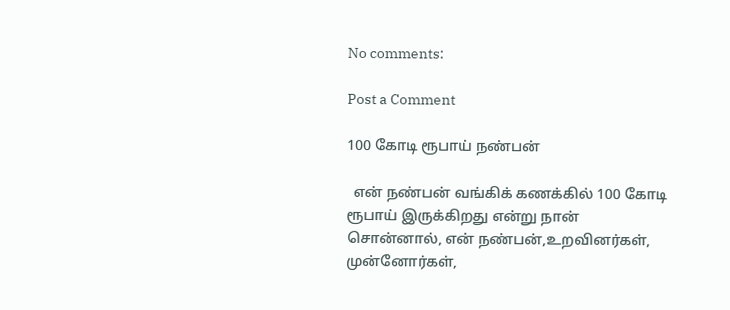No comments:

Post a Comment

100 கோடி ரூபாய் நண்பன்

  என் நண்பன் வங்கிக் கணக்கில் 100 கோடி ரூபாய் இருக்கிறது என்று நான் சொன்னால், என் நண்பன்,உறவினர்கள், முன்னோர்கள்,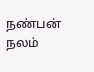நண்பன் நலம்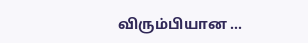விரும்பியான ...